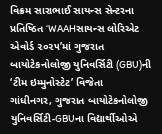વિક્રમ સારાભાઈ સાયન્સ સેન્ટરના પ્રતિષ્ઠિત ‘WAAHસાયન્સ લોરિએટ એવોર્ડ ૨૦૨૫’માં ગુજરાત બાયોટેકનોલોજી યુનિવર્સિટી (GBU)ની ‘ટીમ ઇમ્મુનોસ્ટેટ’ વિજેતા
ગાંધીનગર, ગુજરાત બાયોટેકનોલોજી યુનિવર્સિટી-GBUના વિદ્યાર્થીઓએ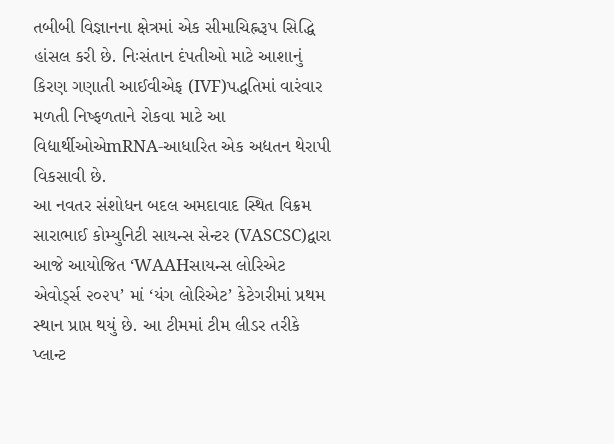તબીબી વિજ્ઞાનના ક્ષેત્રમાં એક સીમાચિહ્નરૂપ સિદ્ધિ હાંસલ કરી છે. નિઃસંતાન દંપતીઓ માટે આશાનું કિરણ ગણાતી આઈવીએફ (IVF)પદ્ધતિમાં વારંવાર મળતી નિષ્ફળતાને રોકવા માટે આ વિદ્યાર્થીઓએmRNA-આધારિત એક અદ્યતન થેરાપી વિકસાવી છે.
આ નવતર સંશોધન બદલ અમદાવાદ સ્થિત વિક્રમ સારાભાઈ કોમ્યુનિટી સાયન્સ સેન્ટર (VASCSC)દ્વારા આજે આયોજિત ‘WAAHસાયન્સ લોરિએટ એવોર્ડ્સ ૨૦૨૫’ માં ‘યંગ લોરિએટ’ કેટેગરીમાં પ્રથમ સ્થાન પ્રાપ્ત થયું છે. આ ટીમમાં ટીમ લીડર તરીકે પ્લાન્ટ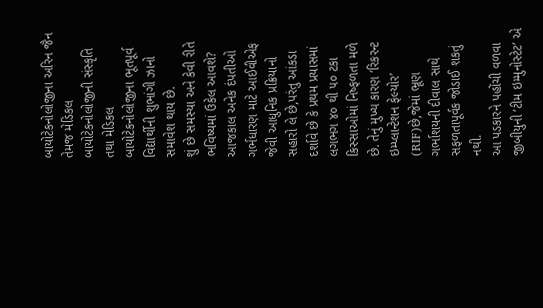બાયોટેકનોલોજીના અરિન જૈન તેમજ મેડિકલ બાયોટેકનોલોજીની સંસ્કૃતિ તથા મેડિકલ બાયોટેકનોલોજીના ભૂતપૂર્વ વિદ્યાર્થીની શુભાંગી ઝાનો સમાવેશ થાય છે.
શું છે સમસ્યા અને કેવી રીતે ભવિષ્યમાં ઉકેલ આવશે?
આજકાલ અનેક દંપતીઓ ગર્ભધારણ માટે આઈવીએફ જેવી આધુનિક પ્રક્રિયાનો સહારો લે છે,પરંતુ આંકડા દર્શાવે છે કે પ્રથમ પ્રયાસમાં લગભગ ૪૦ થી ૫૦ ટકા કિસ્સાઓમાં નિષ્ફળતા મળે છે. તેનું મુખ્ય કારણ ‘રિકરન્ટ ઇમ્પ્લાન્ટેશન ફેલ્યોર’ (RIF)છે,જેમાં ભ્રૂણ ગર્ભાશયની દીવાલ સાથે સફળતાપૂર્વક જોડાઈ શકતું નથી.
આ પડકારને પહોંચી વળવા જીબીયુની ‘ટીમ ઇમ્મુનોસ્ટેટ’ એ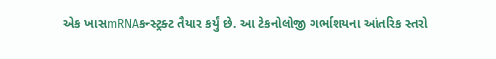એક ખાસmRNAકન્સ્ટ્રક્ટ તૈયાર કર્યું છે. આ ટેકનોલોજી ગર્ભાશયના આંતરિક સ્તરો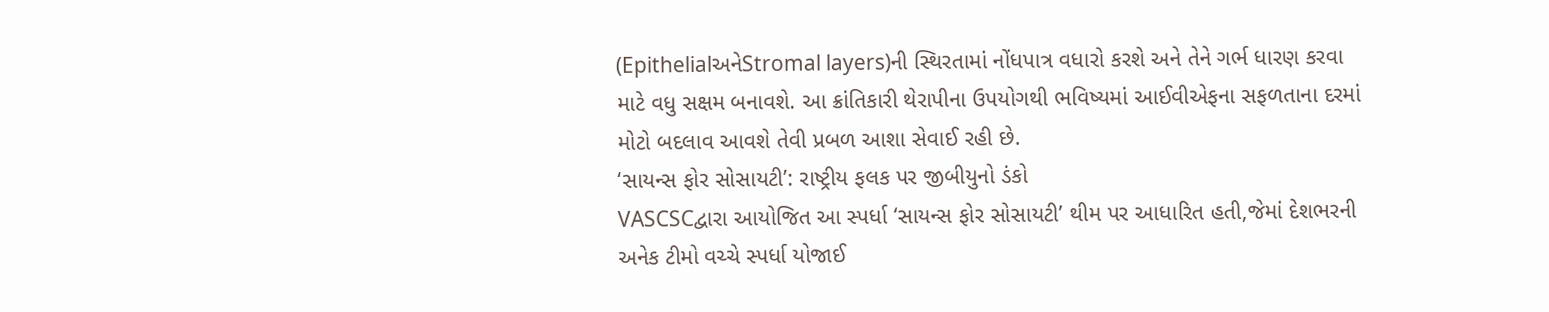(EpithelialઅનેStromal layers)ની સ્થિરતામાં નોંધપાત્ર વધારો કરશે અને તેને ગર્ભ ધારણ કરવા માટે વધુ સક્ષમ બનાવશે. આ ક્રાંતિકારી થેરાપીના ઉપયોગથી ભવિષ્યમાં આઈવીએફના સફળતાના દરમાં મોટો બદલાવ આવશે તેવી પ્રબળ આશા સેવાઈ રહી છે.
‘સાયન્સ ફોર સોસાયટી’: રાષ્ટ્રીય ફલક પર જીબીયુનો ડંકો
VASCSCદ્વારા આયોજિત આ સ્પર્ધા ‘સાયન્સ ફોર સોસાયટી’ થીમ પર આધારિત હતી,જેમાં દેશભરની અનેક ટીમો વચ્ચે સ્પર્ધા યોજાઈ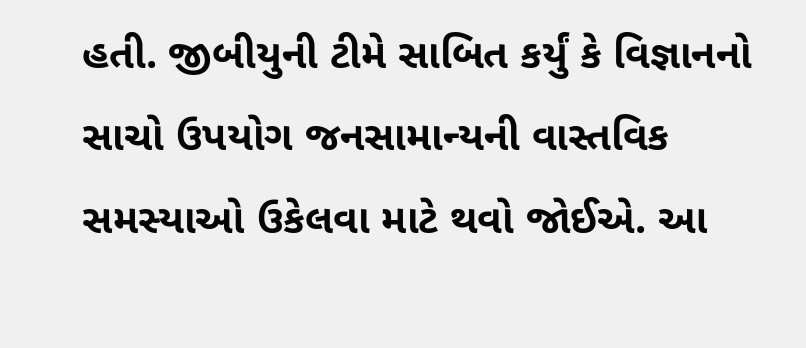હતી. જીબીયુની ટીમે સાબિત કર્યું કે વિજ્ઞાનનો સાચો ઉપયોગ જનસામાન્યની વાસ્તવિક સમસ્યાઓ ઉકેલવા માટે થવો જોઈએ. આ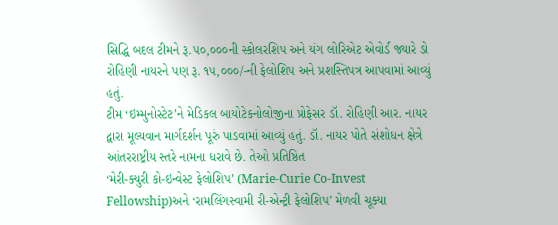સિદ્ધિ બદલ ટીમને રૂ.૫૦,૦૦૦ની સ્કોલરશિપ અને યંગ લોરિએટ એવોર્ડ જ્યારે ડો રોહિણી નાયરને પણ રૂ. ૧૫,૦૦૦/-ની ફેલોશિપ અને પ્રશસ્તિપત્ર આપવામાં આવ્યું હતું.
ટીમ ‘ઇમ્મુનોસ્ટેટ’ને મેડિકલ બાયોટેકનોલોજીના પ્રોફેસર ડૉ. રોહિણી આર. નાયર દ્વારા મૂલ્યવાન માર્ગદર્શન પૂરું પાડવામાં આવ્યું હતું. ડૉ. નાયર પોતે સંશોધન ક્ષેત્રે આંતરરાષ્ટ્રીય સ્તરે નામના ધરાવે છે. તેઓ પ્રતિષ્ઠિત
‘મેરી-ક્યુરી કો-ઇન્વેસ્ટ ફેલોશિપ’ (Marie-Curie Co-Invest Fellowship)અને ‘રામલિંગસ્વામી રી-એન્ટ્રી ફેલોશિપ’ મેળવી ચૂક્યા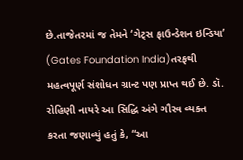છે.તાજેતરમાં જ તેમને ‘ગેટ્સ ફાઉન્ડેશન ઇન્ડિયા’ (Gates Foundation India)તરફથી મહત્વપૂર્ણ સંશોધન ગ્રાન્ટ પણ પ્રાપ્ત થઈ છે. ડૉ. રોહિણી નાયરે આ સિદ્ધિ અંગે ગૌરવ વ્યક્ત કરતા જણાવ્યું હતું કે, “આ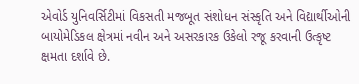એવોર્ડ યુનિવર્સિટીમાં વિકસતી મજબૂત સંશોધન સંસ્કૃતિ અને વિદ્યાર્થીઓની બાયોમેડિકલ ક્ષેત્રમાં નવીન અને અસરકારક ઉકેલો રજૂ કરવાની ઉત્કૃષ્ટ ક્ષમતા દર્શાવે છે.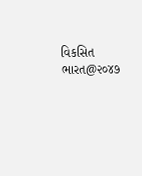વિકસિત ભારત@૨૦૪૭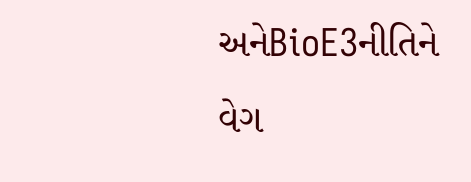અનેBioE3નીતિને વેગ